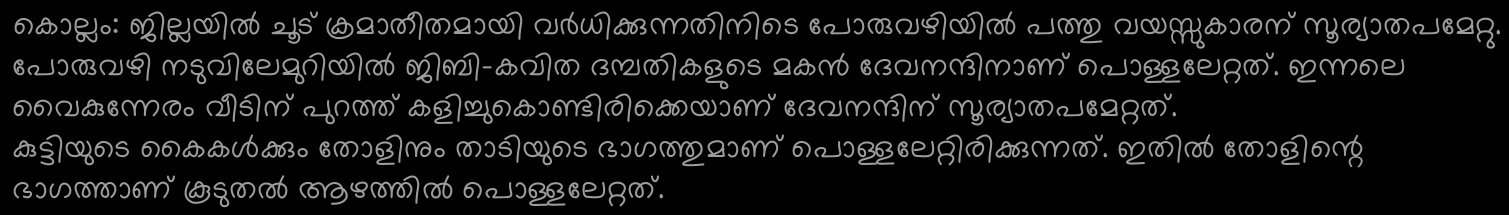കൊല്ലം: ജില്ലയിൽ ചൂട് ക്രമാതീതമായി വർധിക്കുന്നതിനിടെ പോരുവഴിയിൽ പത്തു വയസ്സുകാരന് സൂര്യാതപമേറ്റു. പോരുവഴി നടുവിലേമുറിയിൽ ജിബി-കവിത ദമ്പതികളുടെ മകൻ ദേവനന്ദിനാണ് പൊള്ളലേറ്റത്. ഇന്നലെ വൈകുന്നേരം വീടിന് പുറത്ത് കളിച്ചുകൊണ്ടിരിക്കെയാണ് ദേവനന്ദിന് സൂര്യാതപമേറ്റത്.
കുട്ടിയുടെ കൈകൾക്കും തോളിനും താടിയുടെ ഭാഗത്തുമാണ് പൊള്ളലേറ്റിരിക്കുന്നത്. ഇതിൽ തോളിന്റെ ഭാഗത്താണ് കൂടുതൽ ആഴത്തിൽ പൊള്ളലേറ്റത്.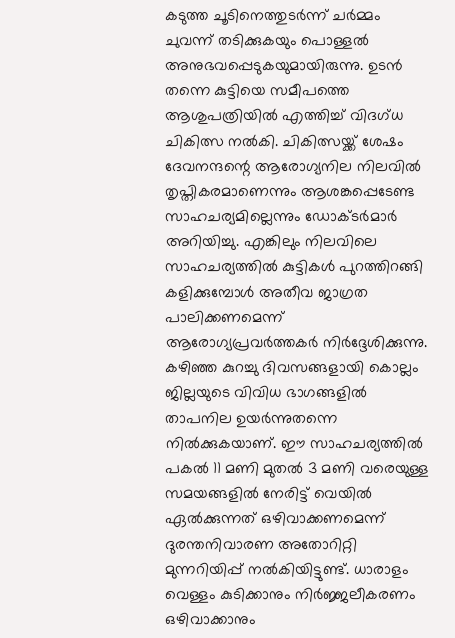കടുത്ത ചൂടിനെത്തുടർന്ന് ചർമ്മം ചുവന്ന് തടിക്കുകയും പൊള്ളൽ അനുഭവപ്പെടുകയുമായിരുന്നു. ഉടൻ തന്നെ കുട്ടിയെ സമീപത്തെ ആശുപത്രിയിൽ എത്തിച്ച് വിദഗ്ധ ചികിത്സ നൽകി. ചികിത്സയ്ക്ക് ശേഷം ദേവനന്ദന്റെ ആരോഗ്യനില നിലവിൽ തൃപ്തികരമാണെന്നും ആശങ്കപ്പെടേണ്ട സാഹചര്യമില്ലെന്നും ഡോക്ടർമാർ അറിയിച്ചു. എങ്കിലും നിലവിലെ സാഹചര്യത്തിൽ കുട്ടികൾ പുറത്തിറങ്ങി കളിക്കുമ്പോൾ അതീവ ജാഗ്രത പാലിക്കണമെന്ന് ആരോഗ്യപ്രവർത്തകർ നിർദ്ദേശിക്കുന്നു.
കഴിഞ്ഞ കുറച്ചു ദിവസങ്ങളായി കൊല്ലം ജില്ലയുടെ വിവിധ ഭാഗങ്ങളിൽ താപനില ഉയർന്നുതന്നെ നിൽക്കുകയാണ്. ഈ സാഹചര്യത്തിൽ പകൽ 11 മണി മുതൽ 3 മണി വരെയുള്ള സമയങ്ങളിൽ നേരിട്ട് വെയിൽ ഏൽക്കുന്നത് ഒഴിവാക്കണമെന്ന് ദുരന്തനിവാരണ അതോറിറ്റി മുന്നറിയിപ്പ് നൽകിയിട്ടുണ്ട്. ധാരാളം വെള്ളം കുടിക്കാനും നിർജ്ജലീകരണം ഒഴിവാക്കാനും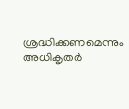ശ്രദ്ധിക്കണമെന്നും അധികൃതർ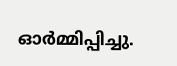ഓർമ്മിപ്പിച്ചു.